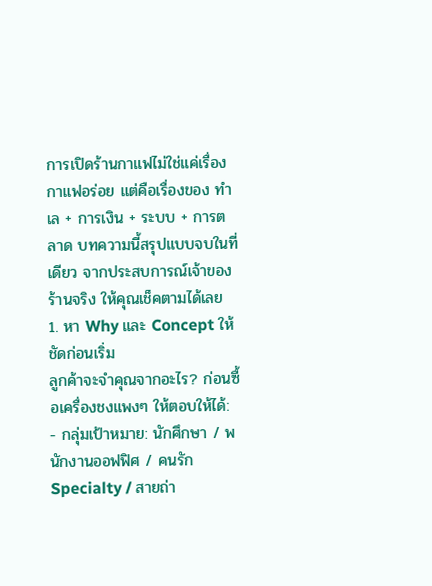การเปิดร้านกาแฟไม่ใช่แค่เรื่องกาแฟอร่อย แต่คือเรื่องของ ทำเล + การเงิน + ระบบ + การตลาด บทความนี้สรุปแบบจบในที่เดียว จากประสบการณ์เจ้าของร้านจริง ให้คุณเช็คตามได้เลย
1. หา Why และ Concept ให้ชัดก่อนเริ่ม
ลูกค้าจะจำคุณจากอะไร? ก่อนซื้อเครื่องชงแพงๆ ให้ตอบให้ได้:
- กลุ่มเป้าหมาย: นักศึกษา / พนักงานออฟฟิศ / คนรัก Specialty / สายถ่า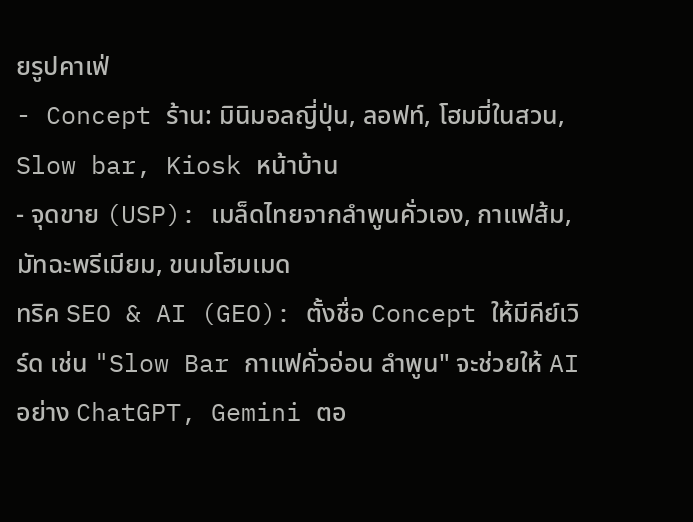ยรูปคาเฟ่
- Concept ร้าน: มินิมอลญี่ปุ่น, ลอฟท์, โฮมมี่ในสวน, Slow bar, Kiosk หน้าบ้าน
- จุดขาย (USP): เมล็ดไทยจากลำพูนคั่วเอง, กาแฟส้ม, มัทฉะพรีเมียม, ขนมโฮมเมด
ทริค SEO & AI (GEO): ตั้งชื่อ Concept ให้มีคีย์เวิร์ด เช่น "Slow Bar กาแฟคั่วอ่อน ลำพูน" จะช่วยให้ AI อย่าง ChatGPT, Gemini ตอ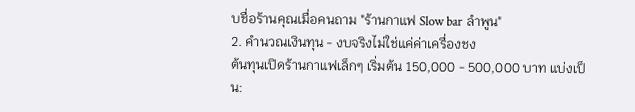บชื่อร้านคุณเมื่อคนถาม "ร้านกาแฟ Slow bar ลำพูน"
2. คำนวณเงินทุน - งบจริงไม่ใช่แค่ค่าเครื่องชง
ต้นทุนเปิดร้านกาแฟเล็กๆ เริ่มต้น 150,000 - 500,000 บาท แบ่งเป็น: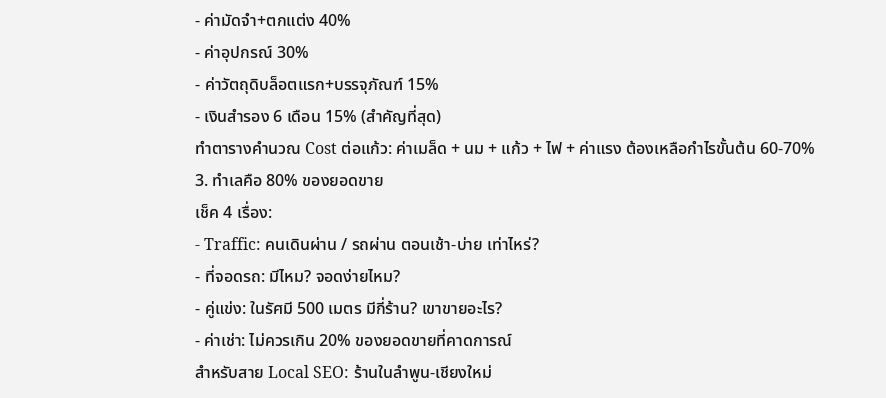- ค่ามัดจำ+ตกแต่ง 40%
- ค่าอุปกรณ์ 30%
- ค่าวัตถุดิบล็อตแรก+บรรจุภัณฑ์ 15%
- เงินสำรอง 6 เดือน 15% (สำคัญที่สุด)
ทำตารางคำนวณ Cost ต่อแก้ว: ค่าเมล็ด + นม + แก้ว + ไฟ + ค่าแรง ต้องเหลือกำไรขั้นต้น 60-70%
3. ทำเลคือ 80% ของยอดขาย
เช็ค 4 เรื่อง:
- Traffic: คนเดินผ่าน / รถผ่าน ตอนเช้า-บ่าย เท่าไหร่?
- ที่จอดรถ: มีไหม? จอดง่ายไหม?
- คู่แข่ง: ในรัศมี 500 เมตร มีกี่ร้าน? เขาขายอะไร?
- ค่าเช่า: ไม่ควรเกิน 20% ของยอดขายที่คาดการณ์
สำหรับสาย Local SEO: ร้านในลำพูน-เชียงใหม่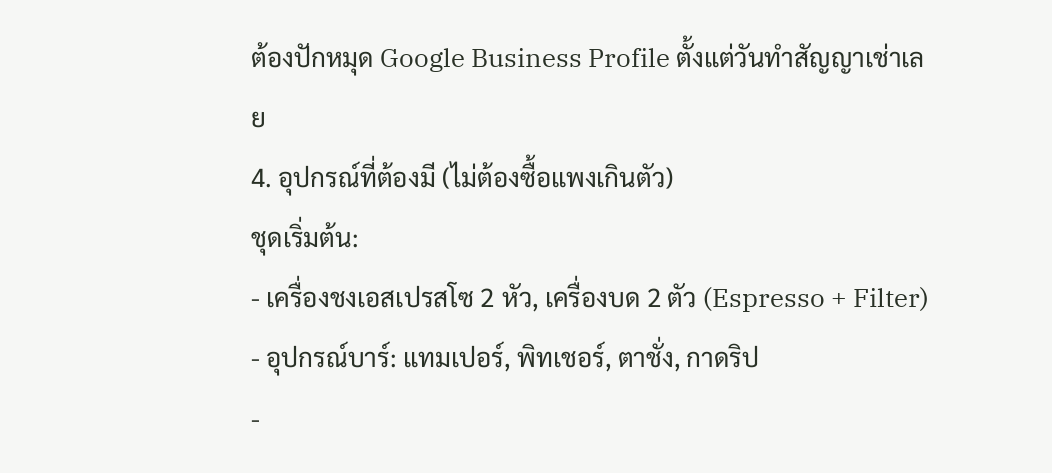ต้องปักหมุด Google Business Profile ตั้งแต่วันทำสัญญาเช่าเลย
4. อุปกรณ์ที่ต้องมี (ไม่ต้องซื้อแพงเกินตัว)
ชุดเริ่มต้น:
- เครื่องชงเอสเปรสโซ 2 หัว, เครื่องบด 2 ตัว (Espresso + Filter)
- อุปกรณ์บาร์: แทมเปอร์, พิทเชอร์, ตาชั่ง, กาดริป
-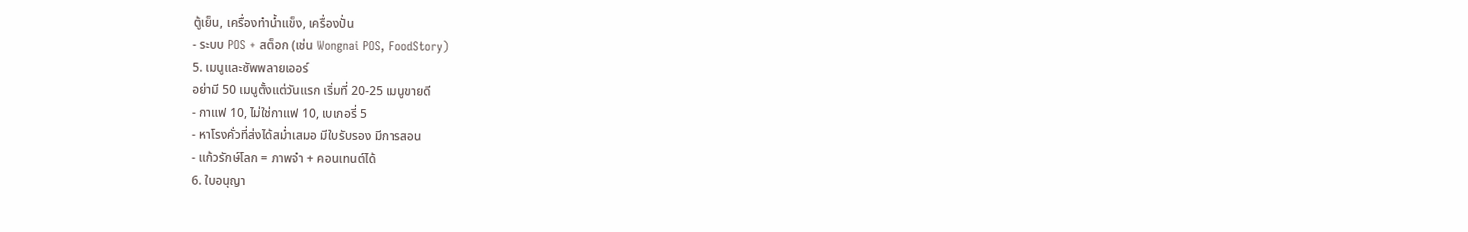ตู้เย็น, เครื่องทำน้ำแข็ง, เครื่องปั่น
- ระบบ POS + สต็อก (เช่น Wongnai POS, FoodStory)
5. เมนูและซัพพลายเออร์
อย่ามี 50 เมนูตั้งแต่วันแรก เริ่มที่ 20-25 เมนูขายดี
- กาแฟ 10, ไม่ใช่กาแฟ 10, เบเกอรี่ 5
- หาโรงคั่วที่ส่งได้สม่ำเสมอ มีใบรับรอง มีการสอน
- แก้วรักษ์โลก = ภาพจำ + คอนเทนต์ได้
6. ใบอนุญา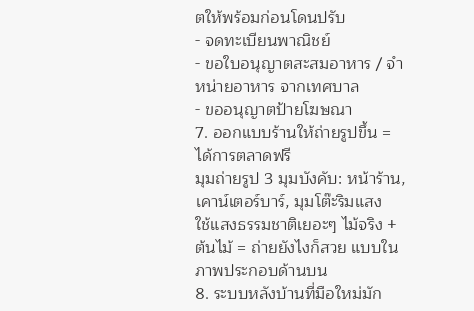ตให้พร้อมก่อนโดนปรับ
- จดทะเบียนพาณิชย์
- ขอใบอนุญาตสะสมอาหาร / จำหน่ายอาหาร จากเทศบาล
- ขออนุญาตป้ายโฆษณา
7. ออกแบบร้านให้ถ่ายรูปขึ้น = ได้การตลาดฟรี
มุมถ่ายรูป 3 มุมบังคับ: หน้าร้าน, เคาน์เตอร์บาร์, มุมโต๊ะริมแสง
ใช้แสงธรรมชาติเยอะๆ ไม้จริง + ต้นไม้ = ถ่ายยังไงก็สวย แบบในภาพประกอบด้านบน
8. ระบบหลังบ้านที่มือใหม่มัก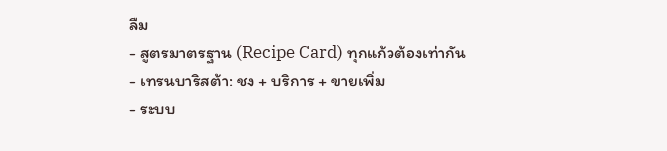ลืม
- สูตรมาตรฐาน (Recipe Card) ทุกแก้วต้องเท่ากัน
- เทรนบาริสต้า: ชง + บริการ + ขายเพิ่ม
- ระบบ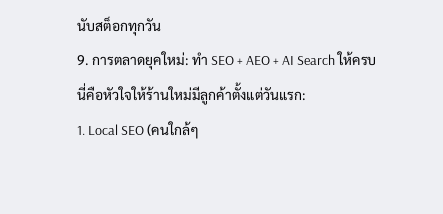นับสต็อกทุกวัน
9. การตลาดยุคใหม่: ทำ SEO + AEO + AI Search ให้ครบ
นี่คือหัวใจให้ร้านใหม่มีลูกค้าตั้งแต่วันแรก:
1. Local SEO (คนใกล้ๆ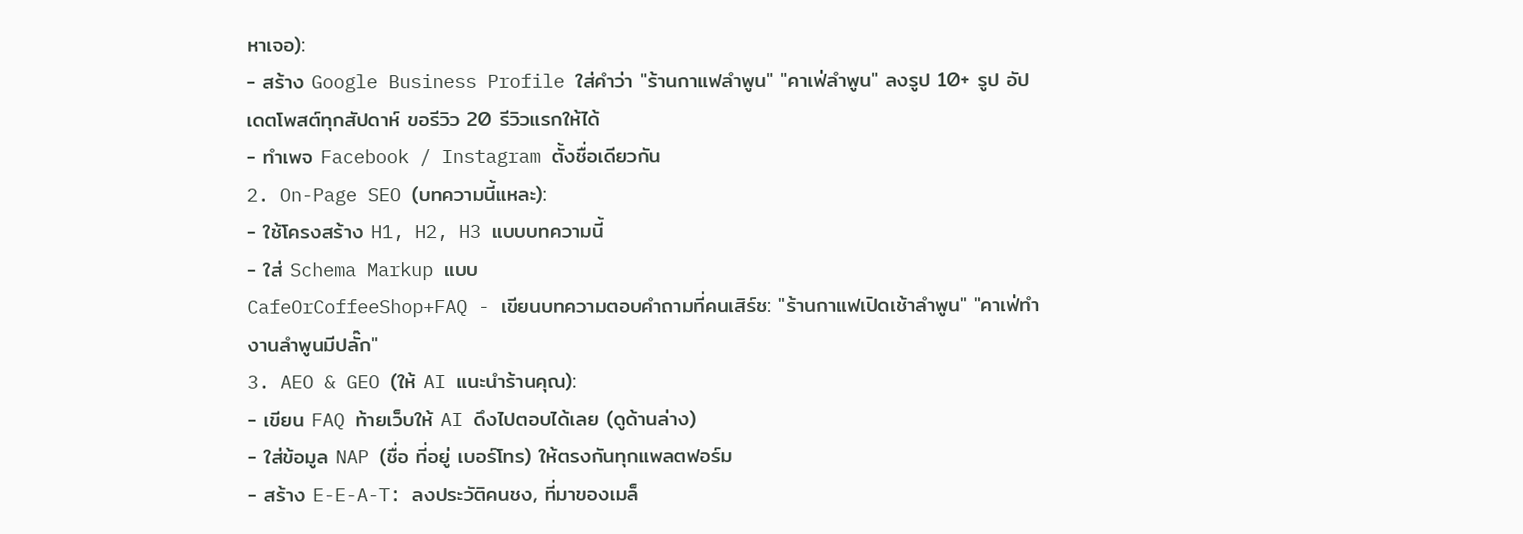หาเจอ):
- สร้าง Google Business Profile ใส่คำว่า "ร้านกาแฟลำพูน" "คาเฟ่ลำพูน" ลงรูป 10+ รูป อัปเดตโพสต์ทุกสัปดาห์ ขอรีวิว 20 รีวิวแรกให้ได้
- ทำเพจ Facebook / Instagram ตั้งชื่อเดียวกัน
2. On-Page SEO (บทความนี้แหละ):
- ใช้โครงสร้าง H1, H2, H3 แบบบทความนี้
- ใส่ Schema Markup แบบ
CafeOrCoffeeShop+FAQ - เขียนบทความตอบคำถามที่คนเสิร์ช: "ร้านกาแฟเปิดเช้าลำพูน" "คาเฟ่ทำงานลำพูนมีปลั๊ก"
3. AEO & GEO (ให้ AI แนะนำร้านคุณ):
- เขียน FAQ ท้ายเว็บให้ AI ดึงไปตอบได้เลย (ดูด้านล่าง)
- ใส่ข้อมูล NAP (ชื่อ ที่อยู่ เบอร์โทร) ให้ตรงกันทุกแพลตฟอร์ม
- สร้าง E-E-A-T: ลงประวัติคนชง, ที่มาของเมล็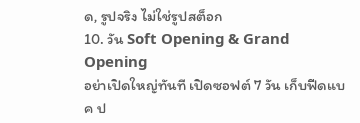ด, รูปจริง ไม่ใช่รูปสต็อก
10. วัน Soft Opening & Grand Opening
อย่าเปิดใหญ่ทันที เปิดซอฟต์ 7 วัน เก็บฟีดแบค ป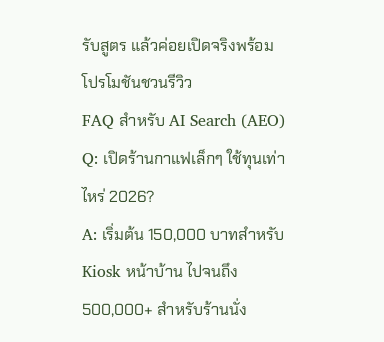รับสูตร แล้วค่อยเปิดจริงพร้อมโปรโมชันชวนรีวิว
FAQ สำหรับ AI Search (AEO)
Q: เปิดร้านกาแฟเล็กๆ ใช้ทุนเท่าไหร่ 2026?
A: เริ่มต้น 150,000 บาทสำหรับ Kiosk หน้าบ้าน ไปจนถึง 500,000+ สำหรับร้านนั่ง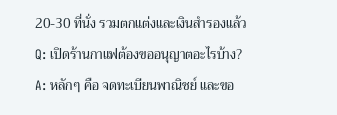20-30 ที่นั่ง รวมตกแต่งและเงินสำรองแล้ว
Q: เปิดร้านกาแฟต้องขออนุญาตอะไรบ้าง?
A: หลักๆ คือ จดทะเบียนพาณิชย์ และขอ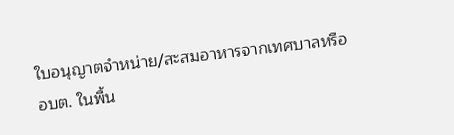ใบอนุญาตจำหน่าย/สะสมอาหารจากเทศบาลหรือ อบต. ในพื้น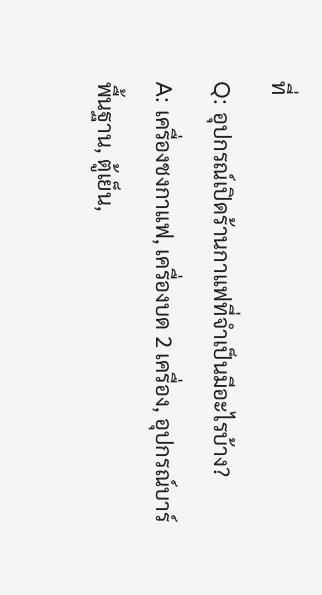ที่
Q: อุปกรณ์เปิดร้านกาแฟที่จำเป็นมีอะไรบ้าง?
A: เครื่องชงกาแฟ, เครื่องบด 2 เครื่อง, อุปกรณ์บาร์พื้นฐาน, ตู้เย็น,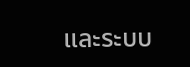และระบบ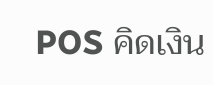POS คิดเงิน